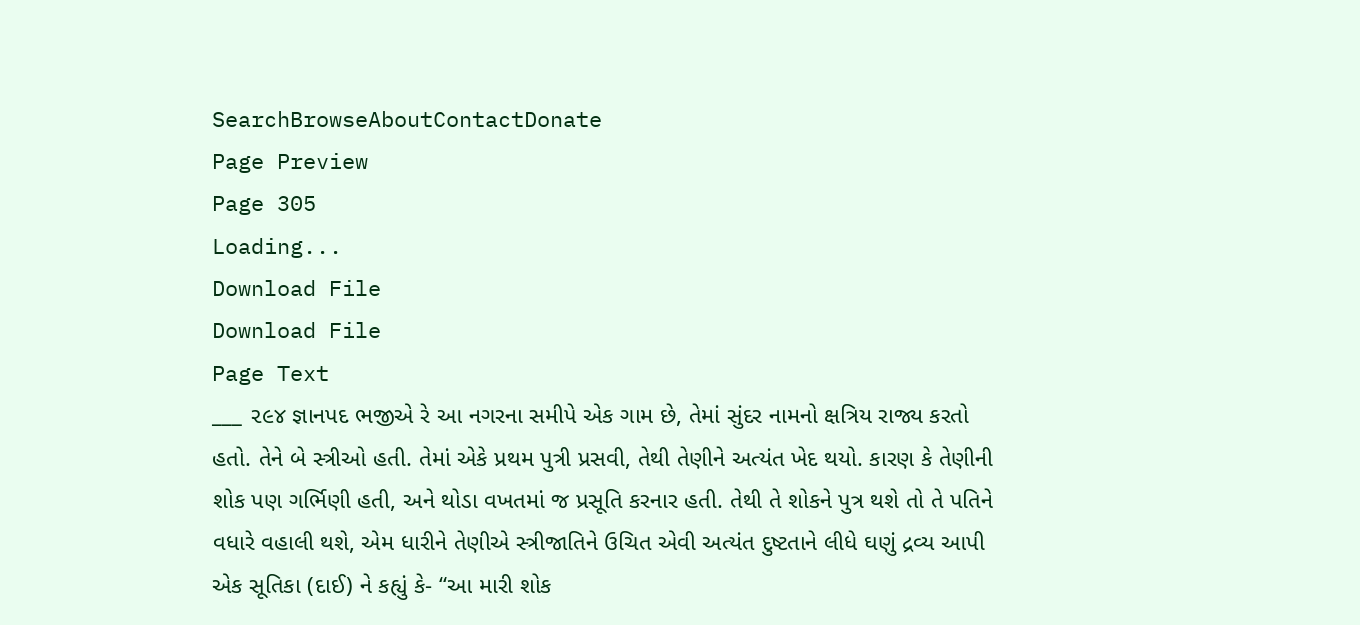SearchBrowseAboutContactDonate
Page Preview
Page 305
Loading...
Download File
Download File
Page Text
___ ૨૯૪ જ્ઞાનપદ ભજીએ રે આ નગરના સમીપે એક ગામ છે, તેમાં સુંદર નામનો ક્ષત્રિય રાજ્ય કરતો હતો. તેને બે સ્ત્રીઓ હતી. તેમાં એકે પ્રથમ પુત્રી પ્રસવી, તેથી તેણીને અત્યંત ખેદ થયો. કારણ કે તેણીની શોક પણ ગર્ભિણી હતી, અને થોડા વખતમાં જ પ્રસૂતિ કરનાર હતી. તેથી તે શોકને પુત્ર થશે તો તે પતિને વધારે વહાલી થશે, એમ ધારીને તેણીએ સ્ત્રીજાતિને ઉચિત એવી અત્યંત દુષ્ટતાને લીધે ઘણું દ્રવ્ય આપી એક સૂતિકા (દાઈ) ને કહ્યું કે- “આ મારી શોક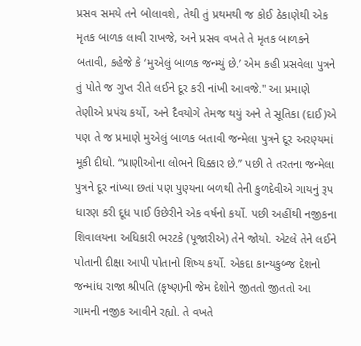પ્રસવ સમયે તને બોલાવશે, તેથી તું પ્રથમથી જ કોઈ ઠેકાણેથી એક મૃતક બાળક લાવી રાખજે, અને પ્રસવ વખતે તે મૃતક બાળકને બતાવી, કહેજે કે ‘મુએલું બાળક જન્મ્યું છે.’ એમ કહી પ્રસવેલા પુત્રને તું પોતે જ ગુપ્ત રીતે લઈને દૂર કરી નાંખી આવજે.'' આ પ્રમાણે તેણીએ પ્રપંચ કર્યો, અને દૈવયોગે તેમજ થયું અને તે સૂતિકા (દાઈ)એ પણ તે જ પ્રમાણે મુએલું બાળક બતાવી જન્મેલા પુત્રને દૂર અરણ્યમાં મૂકી દીધો. “પ્રાણીઓના લોભને ધિક્કાર છે.’’ પછી તે તરતના જન્મેલા પુત્રને દૂર નાંખ્યા છતાં પણ પુણ્યના બળથી તેની કુળદેવીએ ગાયનું રૂપ ધારણ કરી દૂધ પાઈ ઉછેરીને એક વર્ષનો કર્યો. પછી અહીંથી નજીકના શિવાલયના અધિકારી ભરટકે (પૂજારીએ) તેને જોયો. એટલે તેને લઈને પોતાની દીક્ષા આપી પોતાનો શિષ્ય કર્યો. એકદા કાન્યકુબ્જ દેશનો જન્માંધ રાજા શ્રીપતિ (કૃષ્ણ)ની જેમ દેશોને જીતતો જીતતો આ ગામની નજીક આવીને રહ્યો. તે વખતે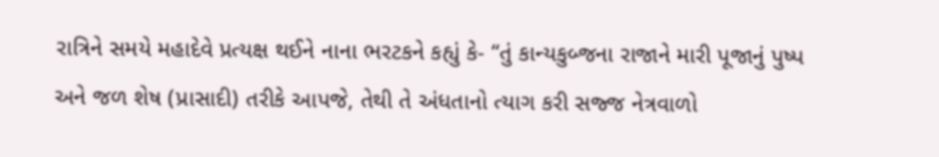રાત્રિને સમયે મહાદેવે પ્રત્યક્ષ થઈને નાના ભરટકને કહ્યું કે- “તું કાન્યકુબ્જના રાજાને મારી પૂજાનું પુષ્પ અને જળ શેષ (પ્રાસાદી) તરીકે આપજે, તેથી તે અંધતાનો ત્યાગ કરી સજ્જ નેત્રવાળો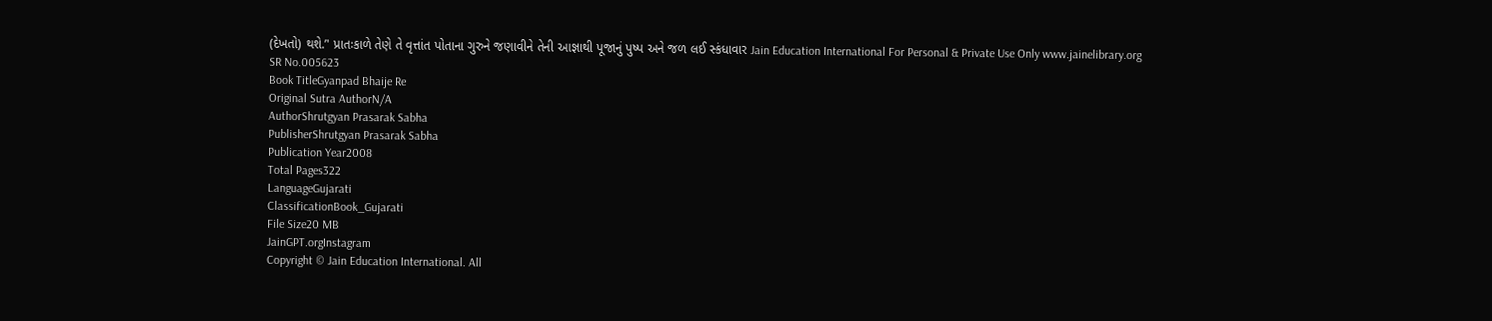(દેખતો) થશે.’' પ્રાતઃકાળે તેણે તે વૃત્તાંત પોતાના ગુરુને જણાવીને તેની આજ્ઞાથી પૂજાનું પુષ્પ અને જળ લઈ સ્કંધાવાર Jain Education International For Personal & Private Use Only www.jainelibrary.org
SR No.005623
Book TitleGyanpad Bhaije Re
Original Sutra AuthorN/A
AuthorShrutgyan Prasarak Sabha
PublisherShrutgyan Prasarak Sabha
Publication Year2008
Total Pages322
LanguageGujarati
ClassificationBook_Gujarati
File Size20 MB
JainGPT.orgInstagram
Copyright © Jain Education International. All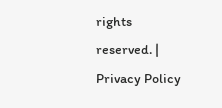rights reserved. | Privacy Policy